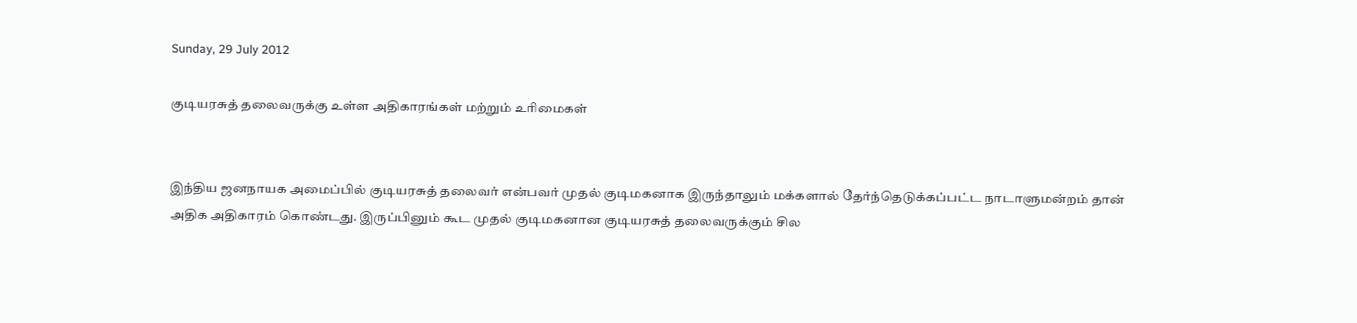Sunday, 29 July 2012

குடியரசுத் தலைவருக்கு உள்ள அதிகாரங்கள் மற்றும் உரிமைகள்


இந்திய ஜனநாயக அமைப்பில் குடியரசுத் தலைவர் என்பவர் முதல் குடிமகனாக இருந்தாலும் மக்களால் தேர்ந்தெடுக்கப்பட்ட நாடாளுமன்றம் தான் அதிக அதிகாரம் கொண்டது. இருப்பினும் கூட முதல் குடிமகனான குடியரசுத் தலைவருக்கும் சில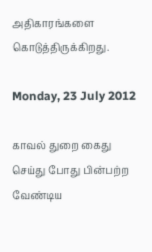அதிகாரங்களை கொடுத்திருக்கிறது.

Monday, 23 July 2012

காவல் துறை கைது செய்து போது பின்பற்ற வேண்டிய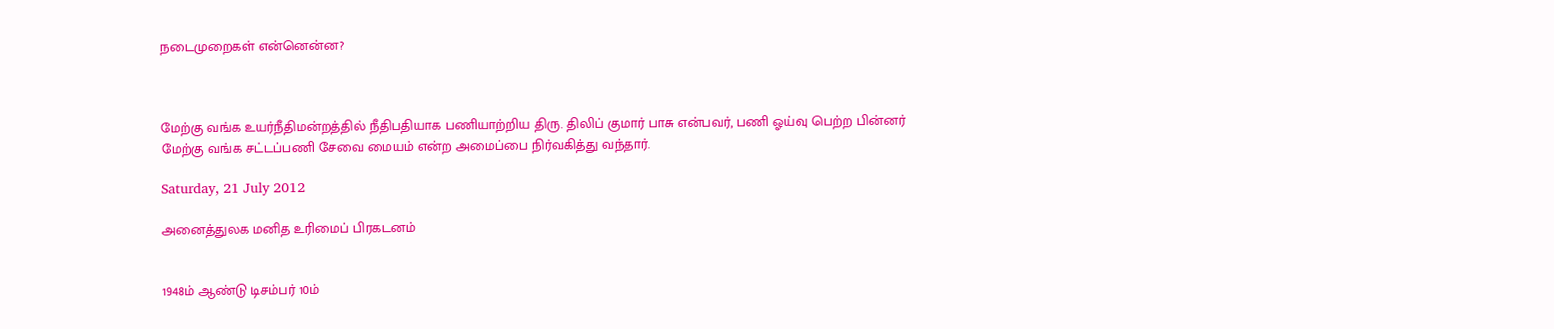நடைமுறைகள் என்னென்ன?



மேற்கு வங்க உயர்நீதிமன்றத்தில் நீதிபதியாக பணியாற்றிய திரு. திலிப் குமார் பாசு என்பவர், பணி ஓய்வு பெற்ற பின்னர் மேற்கு வங்க சட்டப்பணி சேவை மையம் என்ற அமைப்பை நிர்வகித்து வந்தார்.

Saturday, 21 July 2012

அனைத்துலக மனித உரிமைப் பிரகடனம்


1948ம் ஆண்டு டிசம்பர் 10ம்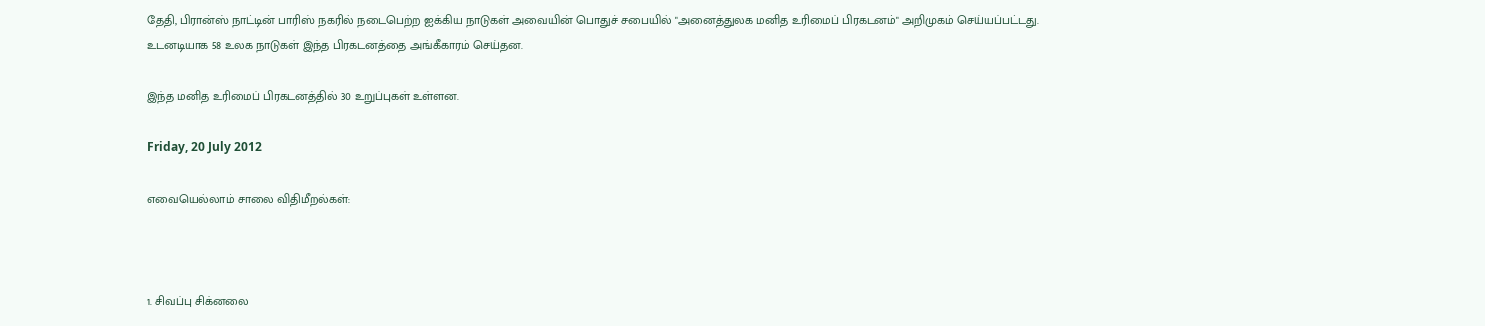தேதி, பிரான்ஸ் நாட்டின் பாரிஸ் நகரில் நடைபெற்ற ஐக்கிய நாடுகள் அவையின் பொதுச் சபையில் "அனைத்துலக மனித உரிமைப் பிரகடனம்" அறிமுகம் செய்யப்பட்டது.  உடனடியாக 58 உலக நாடுகள் இந்த பிரகடனத்தை அங்கீகாரம் செய்தன.

இந்த மனித உரிமைப் பிரகடனத்தில் 30 உறுப்புகள் உள்ளன.

Friday, 20 July 2012

எவையெல்லாம் சாலை விதிமீறல்கள்:



1. சிவப்பு சிக்னலை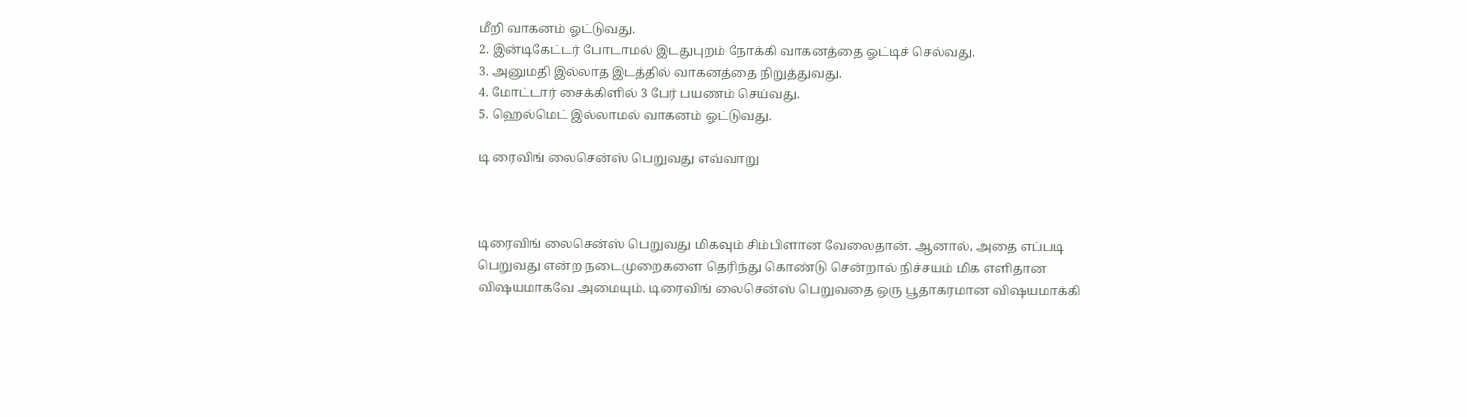மீறி வாகனம் ஓட்டுவது.
2. இன்டிகேட்டர் போடாமல் இடதுபுறம் நோக்கி வாகனத்தை ஓட்டிச் செல்வது.
3. அனுமதி இல்லாத இடத்தில் வாகனத்தை நிறுத்துவது.
4. மோட்டார் சைக்கிளில் 3 பேர் பயணம் செய்வது.
5. ஹெல்மெட் இல்லாமல் வாகனம் ஓட்டுவது.

டி ரைவிங் லைசென்ஸ் பெறுவது எவ்வாறு



டிரைவிங் லைசென்ஸ் பெறுவது மிகவும் சிம்பிளான வேலைதான். ஆனால், அதை எப்படி பெறுவது என்ற நடைமுறைகளை தெரிந்து கொண்டு சென்றால் நிச்சயம் மிக எளிதான விஷயமாகவே அமையும். டிரைவிங் லைசென்ஸ் பெறுவதை ஒரு பூதாகரமான விஷயமாக்கி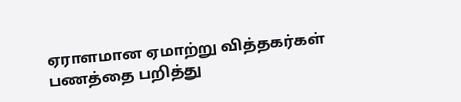ஏராளமான ஏமாற்று வித்தகர்கள் பணத்தை பறித்து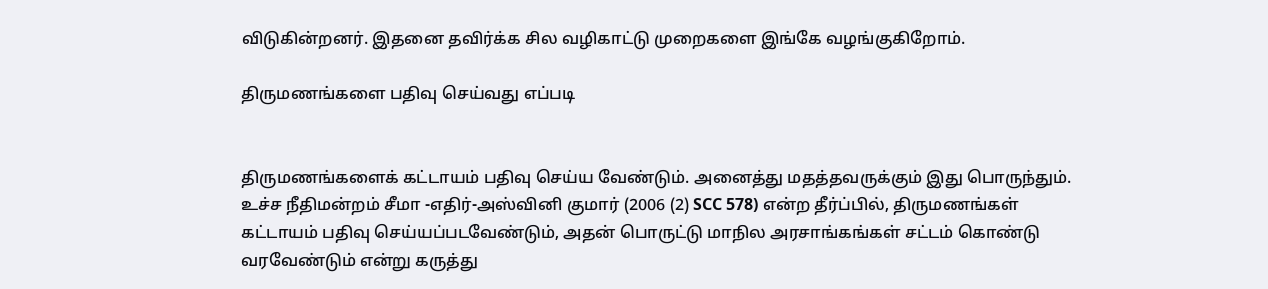விடுகின்றனர். இதனை தவிர்க்க சில வழிகாட்டு முறைகளை இங்கே வழங்குகிறோம்.

திருமணங்களை பதிவு செய்வது எப்படி


திருமணங்களைக் கட்டாயம் பதிவு செய்ய வேண்டும். அனைத்து மதத்தவருக்கும் இது பொருந்தும். உச்ச நீதிமன்றம் சீமா -எதிர்-அஸ்வினி குமார் (2006 (2) SCC 578) என்ற தீர்ப்பில், திருமணங்கள் கட்டாயம் பதிவு செய்யப்படவேண்டும், அதன் பொருட்டு மாநில அரசாங்கங்கள் சட்டம் கொண்டு வரவேண்டும் என்று கருத்து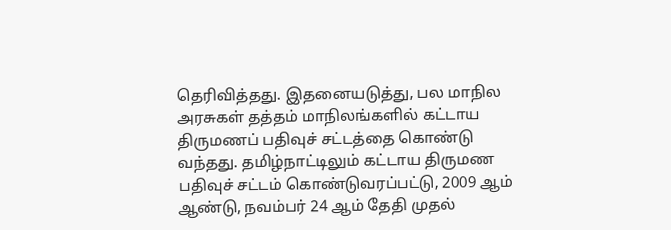தெரிவித்தது. இதனையடுத்து, பல மாநில அரசுகள் தத்தம் மாநிலங்களில் கட்டாய திருமணப் பதிவுச் சட்டத்தை கொண்டு வந்தது. தமிழ்நாட்டிலும் கட்டாய திருமண பதிவுச் சட்டம் கொண்டுவரப்பட்டு, 2009 ஆம் ஆண்டு, நவம்பர் 24 ஆம் தேதி முதல்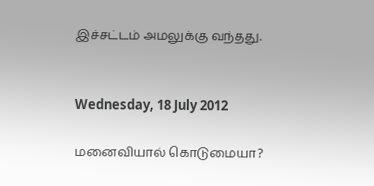இச்சட்டம் அமலுக்கு வந்தது.


Wednesday, 18 July 2012

மனைவியால் கொடுமையா?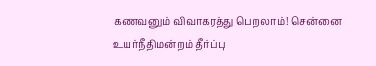கணவனு‌ம் விவாகரத்து பெறலா‌ம்! சென்னை உயர்நீதிமன்றம் தீர்ப்பு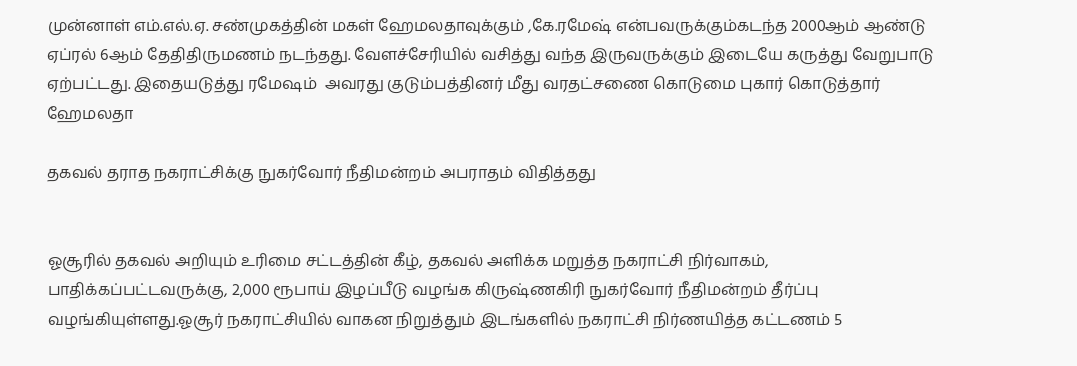முன்னாள் எம்.எல்.ஏ. சண்முகத்தின் மகள் ஹேமலதாவு‌க்கு‌ம் ,கே.ரமேஷ் என்பவருக்கும்கட‌ந்த 2000ஆ‌ம் ஆ‌ண்டு ஏ‌ப்ர‌ல் 6ஆ‌ம் தே‌திதிருமணம் நடந்தது. வேளச்சேரியி‌ல் வ‌சி‌‌த்து வ‌ந்த இருவரு‌க்கு‌ம் இடையே கருத்து வேறுபாடு ஏற்பட்டது. இதையடு‌த்து ரமேஷம்  அவரது குடும்பத்தினர் மீது வரதட்சணை கொடுமை புகா‌‌ர் கொடு‌த்தா‌ர் ஹேமலதா

தகவல் தராத நகராட்சிக்கு நுகர்வோர் நீதிமன்றம் அபராதம் விதித்தது


ஓசூரில் தகவல் அறியும் உரிமை சட்டத்தின் கீழ், தகவல் அளிக்க மறுத்த நகராட்சி நிர்வாகம், பாதிக்கப்பட்டவருக்கு, 2,000 ரூபாய் இழப்பீடு வழங்க கிருஷ்ணகிரி நுகர்வோர் நீதிமன்றம் தீர்ப்பு வழங்கியுள்ளது.ஓசூர் நகராட்சியில் வாகன நிறுத்தும் இடங்களில் நகராட்சி நிர்ணயித்த கட்டணம் 5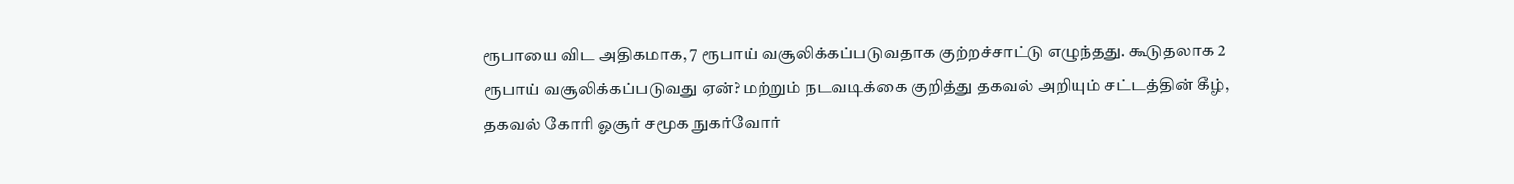ரூபாயை விட அதிகமாக, 7 ரூபாய் வசூலிக்கப்படுவதாக குற்றச்சாட்டு எழுந்தது. கூடுதலாக 2 ரூபாய் வசூலிக்கப்படுவது ஏன்? மற்றும் நடவடிக்கை குறித்து தகவல் அறியும் சட்டத்தின் கீழ், தகவல் கோரி ஓசூர் சமூக நுகர்வோர்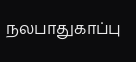நலபாதுகாப்பு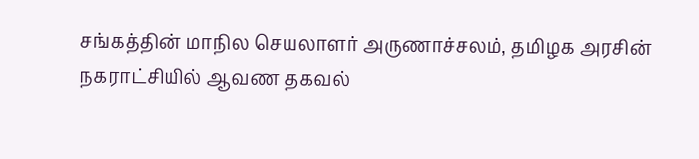சங்கத்தின் மாநில செயலாளர் அருணாச்சலம், தமிழக அரசின் நகராட்சியில் ஆவண தகவல்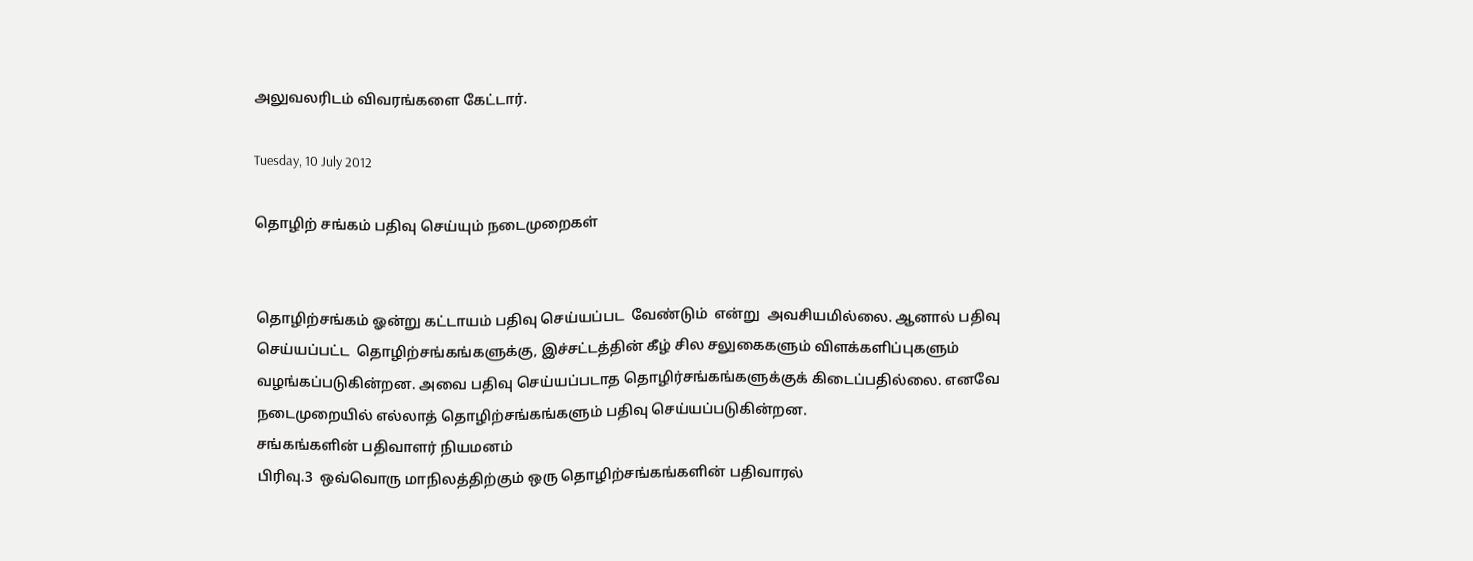அலுவலரிடம் விவரங்களை கேட்டார்.

Tuesday, 10 July 2012

தொழிற் சங்கம் பதிவு செய்யும் நடைமுறைகள்


தொழிற்சங்கம் ஓன்று கட்டாயம் பதிவு செய்யப்பட  வேண்டும்  என்று  அவசியமில்லை. ஆனால் பதிவு செய்யப்பட்ட  தொழிற்சங்கங்களுக்கு, இச்சட்டத்தின் கீழ் சில சலுகைகளும் விளக்களிப்புகளும் வழங்கப்படுகின்றன. அவை பதிவு செய்யப்படாத தொழிர்சங்கங்களுக்குக் கிடைப்பதில்லை. எனவே நடைமுறையில் எல்லாத் தொழிற்சங்கங்களும் பதிவு செய்யப்படுகின்றன.
சங்கங்களின் பதிவாளர் நியமனம்
பிரிவு.3  ஒவ்வொரு மாநிலத்திற்கும் ஒரு தொழிற்சங்கங்களின் பதிவாரல்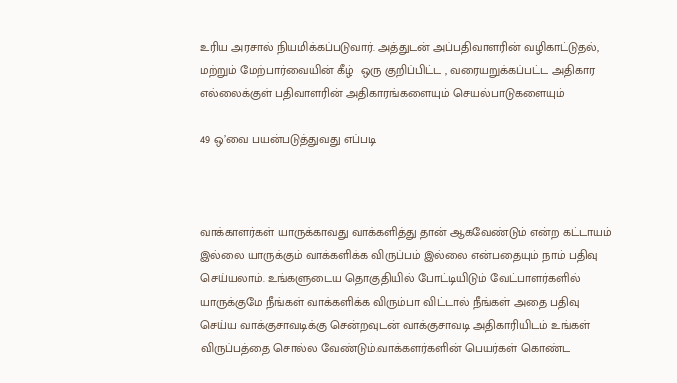உரிய அரசால் நியமிக்கப்படுவார். அத்துடன் அப்பதிவாளரின் வழிகாட்டுதல், மற்றும் மேற்பார்வையின் கீழ்  ஒரு குறிப்பிட்ட , வரையறுக்கப்பட்ட அதிகார எல்லைக்குள் பதிவாளரின் அதிகாரங்களையும் செயல்பாடுகளையும்

49 ஒ’வை பயன்படுத்துவது எப்படி



வாக்காளர்கள் யாருக்காவது வாக்களித்து தான் ஆகவேண்டும் என்ற கட்டாயம் இல்லை யாருக்கும் வாக்களிக்க விருப்பம் இல்லை என்பதையும் நாம் பதிவு செய்யலாம். உங்களுடைய தொகுதியில் போட்டியிடும் வேட்பாளர்களில் யாருக்குமே நீங்கள் வாக்களிக்க விரும்பா விட்டால் நீங்கள் அதை பதிவு செய்ய வாக்குசாவடிக்கு சென்றவுடன் வாக்குசாவடி அதிகாரியிடம் உங்கள் விருப்பத்தை சொல்ல வேண்டும்.வாக்களர்களின் பெயர்கள் கொண்ட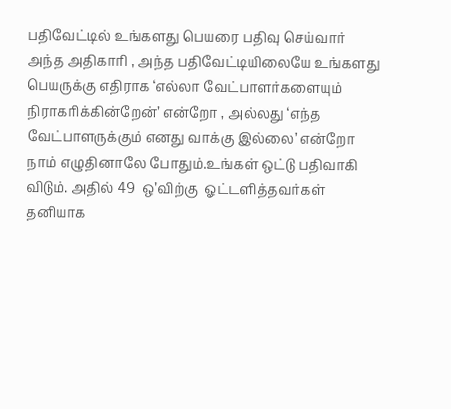பதிவேட்டில் உங்களது பெயரை பதிவு செய்வார் அந்த அதிகாரி , அந்த பதிவேட்டியிலையே உங்களது பெயருக்கு எதிராக ‘எல்லா வேட்பாளர்களையும் நிராகரிக்கின்றேன்’ என்றோ , அல்லது ‘எந்த வேட்பாளருக்கும் எனது வாக்கு இல்லை’ என்றோ நாம் எழுதினாலே போதும்.உங்கள் ஒட்டு பதிவாகி விடும். அதில் 49  ஒ’விற்கு  ஓட்டளித்தவர்கள் தனியாக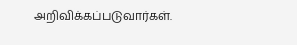அறிவிக்கப்படுவார்கள்.